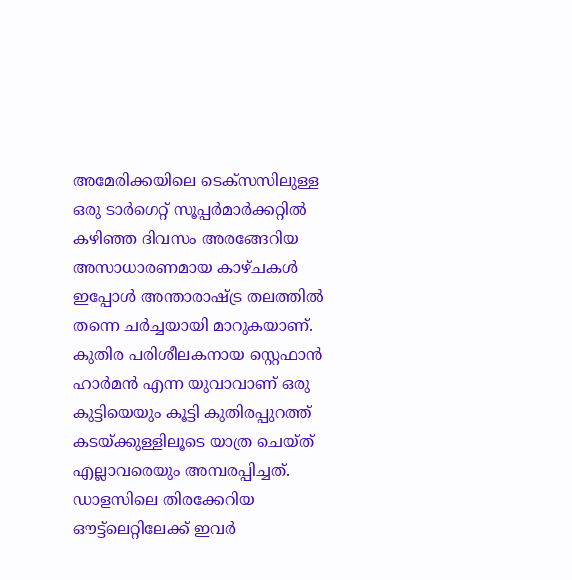അമേരിക്കയിലെ ടെക്സസിലുള്ള ഒരു ടാർഗെറ്റ് സൂപ്പർമാർക്കറ്റിൽ കഴിഞ്ഞ ദിവസം അരങ്ങേറിയ അസാധാരണമായ കാഴ്ചകൾ ഇപ്പോൾ അന്താരാഷ്ട്ര തലത്തിൽ തന്നെ ചർച്ചയായി മാറുകയാണ്.
കുതിര പരിശീലകനായ സ്റ്റെഫാൻ ഹാർമൻ എന്ന യുവാവാണ് ഒരു കുട്ടിയെയും കൂട്ടി കുതിരപ്പുറത്ത് കടയ്ക്കുള്ളിലൂടെ യാത്ര ചെയ്ത് എല്ലാവരെയും അമ്പരപ്പിച്ചത്.
ഡാളസിലെ തിരക്കേറിയ ഔട്ട്ലെറ്റിലേക്ക് ഇവർ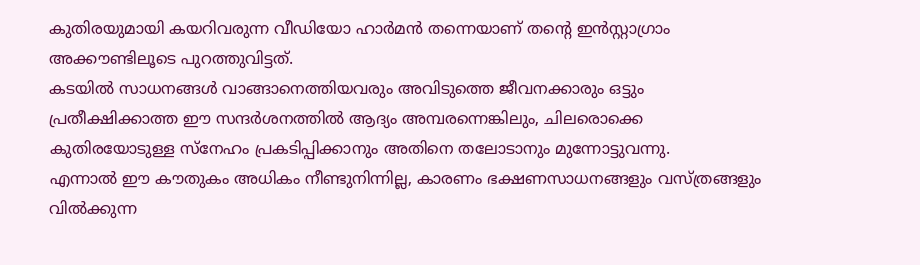കുതിരയുമായി കയറിവരുന്ന വീഡിയോ ഹാർമൻ തന്നെയാണ് തന്റെ ഇൻസ്റ്റാഗ്രാം അക്കൗണ്ടിലൂടെ പുറത്തുവിട്ടത്.
കടയിൽ സാധനങ്ങൾ വാങ്ങാനെത്തിയവരും അവിടുത്തെ ജീവനക്കാരും ഒട്ടും പ്രതീക്ഷിക്കാത്ത ഈ സന്ദർശനത്തിൽ ആദ്യം അമ്പരന്നെങ്കിലും, ചിലരൊക്കെ കുതിരയോടുള്ള സ്നേഹം പ്രകടിപ്പിക്കാനും അതിനെ തലോടാനും മുന്നോട്ടുവന്നു.
എന്നാൽ ഈ കൗതുകം അധികം നീണ്ടുനിന്നില്ല, കാരണം ഭക്ഷണസാധനങ്ങളും വസ്ത്രങ്ങളും വിൽക്കുന്ന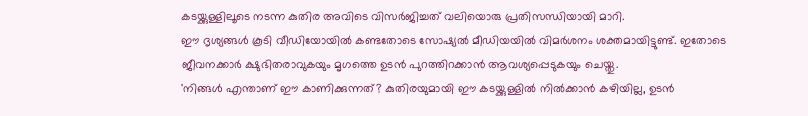കടയ്ക്കുള്ളിലൂടെ നടന്ന കുതിര അവിടെ വിസർജിച്ചത് വലിയൊരു പ്രതിസന്ധിയായി മാറി.
ഈ ദൃശ്യങ്ങൾ കൂടി വീഡിയോയിൽ കണ്ടതോടെ സോഷ്യൽ മീഡിയയിൽ വിമർശനം ശക്തമായിട്ടുണ്ട്. ഇതോടെ ജീവനക്കാർ ക്ഷുഭിതരാവുകയും മൃഗത്തെ ഉടൻ പുറത്തിറക്കാൻ ആവശ്യപ്പെടുകയും ചെയ്തു.
'നിങ്ങൾ എന്താണ് ഈ കാണിക്കുന്നത്? കുതിരയുമായി ഈ കടയ്ക്കുള്ളിൽ നിൽക്കാൻ കഴിയില്ല, ഉടൻ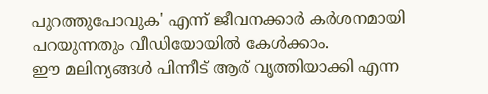പുറത്തുപോവുക' എന്ന് ജീവനക്കാർ കർശനമായി പറയുന്നതും വീഡിയോയിൽ കേൾക്കാം.
ഈ മലിന്യങ്ങൾ പിന്നീട് ആര് വൃത്തിയാക്കി എന്ന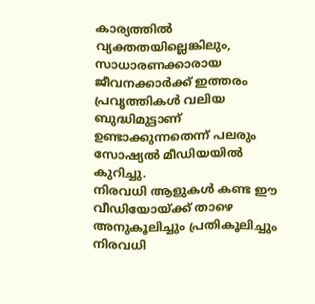കാര്യത്തിൽ വ്യക്തതയില്ലെങ്കിലും, സാധാരണക്കാരായ ജീവനക്കാർക്ക് ഇത്തരം പ്രവൃത്തികൾ വലിയ ബുദ്ധിമുട്ടാണ് ഉണ്ടാക്കുന്നതെന്ന് പലരും സോഷ്യൽ മീഡിയയിൽ കുറിച്ചു.
നിരവധി ആളുകൾ കണ്ട ഈ വീഡിയോയ്ക്ക് താഴെ അനുകൂലിച്ചും പ്രതികൂലിച്ചും നിരവധി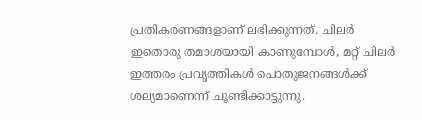പ്രതികരണങ്ങളാണ് ലഭിക്കുന്നത്. ചിലർ ഇതൊരു തമാശയായി കാണുമ്പോൾ, മറ്റ് ചിലർ ഇത്തരം പ്രവൃത്തികൾ പൊതുജനങ്ങൾക്ക് ശല്യമാണെന്ന് ചൂണ്ടിക്കാട്ടുന്നു.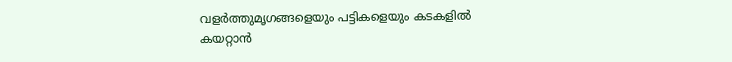വളർത്തുമൃഗങ്ങളെയും പട്ടികളെയും കടകളിൽ കയറ്റാൻ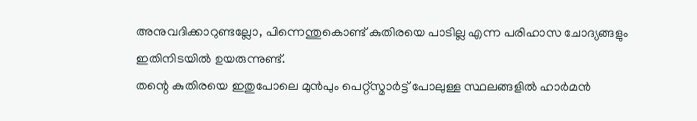അനുവദിക്കാറുണ്ടല്ലോ, പിന്നെന്തുകൊണ്ട് കുതിരയെ പാടില്ല എന്ന പരിഹാസ ചോദ്യങ്ങളും ഇതിനിടയിൽ ഉയരുന്നുണ്ട്.
തന്റെ കുതിരയെ ഇതുപോലെ മുൻപും പെറ്റ്സ്മാർട്ട് പോലുള്ള സ്ഥലങ്ങളിൽ ഹാർമൻ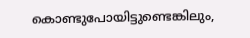കൊണ്ടുപോയിട്ടുണ്ടെങ്കിലും,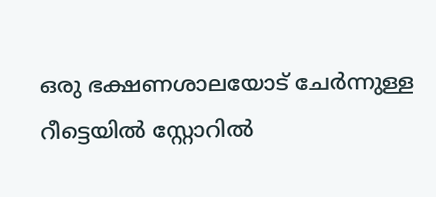ഒരു ഭക്ഷണശാലയോട് ചേർന്നുള്ള റീട്ടെയിൽ സ്റ്റോറിൽ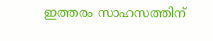ഇത്തരം സാഹസത്തിന്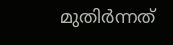മുതിർന്നത്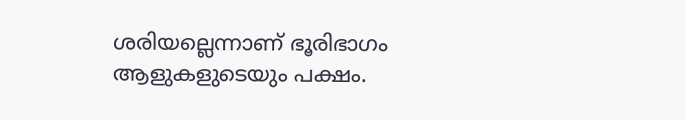ശരിയല്ലെന്നാണ് ഭൂരിഭാഗം ആളുകളുടെയും പക്ഷം.